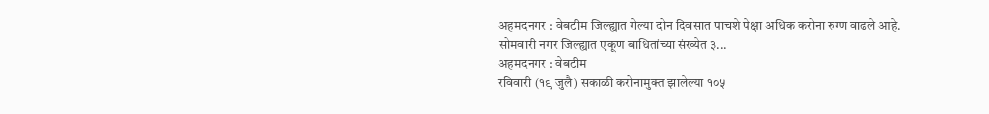अहमदनगर : वेबटीम जिल्ह्यात गेल्या दोन दिवसात पाचशे पेक्षा अधिक करोना रुग्ण वाढले आहे. सोमवारी नगर जिल्ह्यात एकूण बाधितांच्या संख्येत ३...
अहमदनगर : वेबटीम
रविवारी (१९ जुलै) सकाळी करोनामुक्त झालेल्या १०५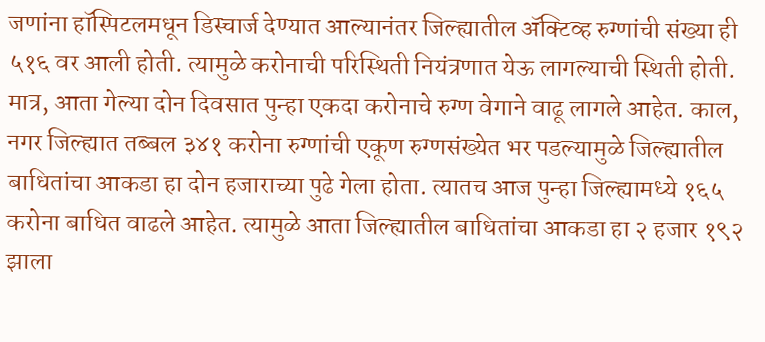जणांना हॉस्पिटलमधून डिस्चार्ज देण्यात आल्यानंतर जिल्ह्यातील ॲक्टिव्ह रुग्णांची संख्या ही ५१६ वर आली होती. त्यामुळे करोनाची परिस्थिती नियंत्रणात येऊ लागल्याची स्थिती होती. मात्र, आता गेल्या दोन दिवसात पुन्हा एकदा करोनाचे रुग्ण वेगाने वाढू लागले आहेत. काल, नगर जिल्ह्यात तब्बल ३४१ करोना रुग्णांची एकूण रुग्णसंख्येत भर पडल्यामुळे जिल्ह्यातील बाधितांचा आकडा हा दोन हजाराच्या पुढे गेला होता. त्यातच आज पुन्हा जिल्ह्यामध्ये १६५ करोना बाधित वाढले आहेत. त्यामुळे आता जिल्ह्यातील बाधितांचा आकडा हा २ हजार १९२ झाला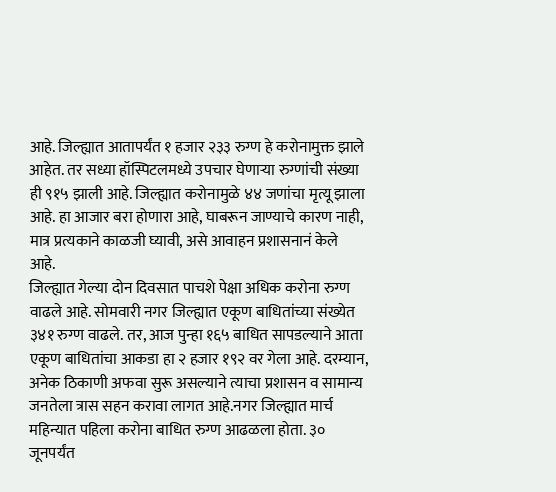आहे. जिल्ह्यात आतापर्यंत १ हजार २३३ रुग्ण हे करोनामुक्त झाले आहेत. तर सध्या हॉस्पिटलमध्ये उपचार घेणाऱ्या रुग्णांची संख्या ही ९१५ झाली आहे. जिल्ह्यात करोनामुळे ४४ जणांचा मृत्यू झाला आहे. हा आजार बरा होणारा आहे, घाबरून जाण्याचे कारण नाही, मात्र प्रत्यकाने काळजी घ्यावी, असे आवाहन प्रशासनानं केले आहे.
जिल्ह्यात गेल्या दोन दिवसात पाचशे पेक्षा अधिक करोना रुग्ण वाढले आहे. सोमवारी नगर जिल्ह्यात एकूण बाधितांच्या संख्येत ३४१ रुग्ण वाढले. तर, आज पुन्हा १६५ बाधित सापडल्याने आता एकूण बाधितांचा आकडा हा २ हजार १९२ वर गेला आहे. दरम्यान, अनेक ठिकाणी अफवा सुरू असल्याने त्याचा प्रशासन व सामान्य जनतेला त्रास सहन करावा लागत आहे.नगर जिल्ह्यात मार्च महिन्यात पहिला करोना बाधित रुग्ण आढळला होता. ३० जूनपर्यंत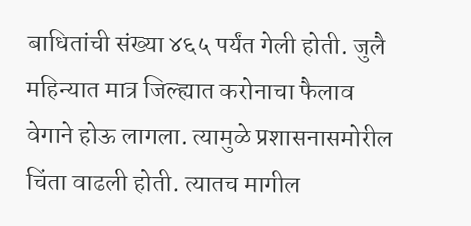बाधितांची संख्या ४६५ पर्यंत गेली होती. जुलै महिन्यात मात्र जिल्ह्यात करोनाचा फैलाव वेगाने होऊ लागला. त्यामुळे प्रशासनासमोरील चिंता वाढली होती. त्यातच मागील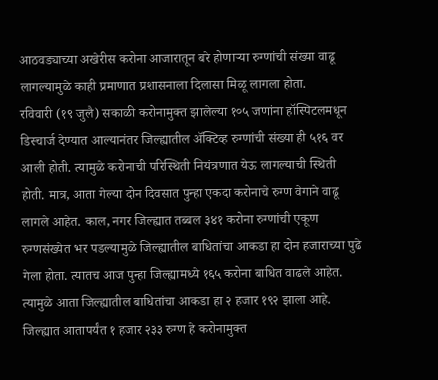आठवड्याच्या अखेरीस करोना आजारातून बरे होणाऱ्या रुग्णांची संख्या वाढू लागल्यामुळे काही प्रमाणात प्रशासनाला दिलासा मिळू लागला होता.
रविवारी (१९ जुलै) सकाळी करोनामुक्त झालेल्या १०५ जणांना हॉस्पिटलमधून डिस्चार्ज देण्यात आल्यानंतर जिल्ह्यातील ॲक्टिव्ह रुग्णांची संख्या ही ५१६ वर आली होती. त्यामुळे करोनाची परिस्थिती नियंत्रणात येऊ लागल्याची स्थिती होती. मात्र, आता गेल्या दोन दिवसात पुन्हा एकदा करोनाचे रुग्ण वेगाने वाढू लागले आहेत. काल, नगर जिल्ह्यात तब्बल ३४१ करोना रुग्णांची एकूण रुग्णसंख्येत भर पडल्यामुळे जिल्ह्यातील बाधितांचा आकडा हा दोन हजाराच्या पुढे गेला होता. त्यातच आज पुन्हा जिल्ह्यामध्ये १६५ करोना बाधित वाढले आहेत. त्यामुळे आता जिल्ह्यातील बाधितांचा आकडा हा २ हजार १९२ झाला आहे. जिल्ह्यात आतापर्यंत १ हजार २३३ रुग्ण हे करोनामुक्त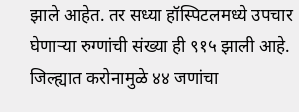झाले आहेत. तर सध्या हॉस्पिटलमध्ये उपचार घेणाऱ्या रुग्णांची संख्या ही ९१५ झाली आहे. जिल्ह्यात करोनामुळे ४४ जणांचा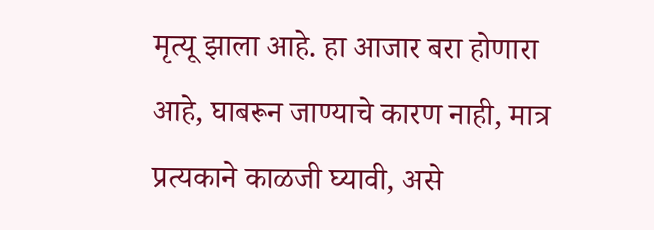मृत्यू झाला आहे. हा आजार बरा होणारा आहे, घाबरून जाण्याचे कारण नाही, मात्र प्रत्यकाने काळजी घ्यावी, असे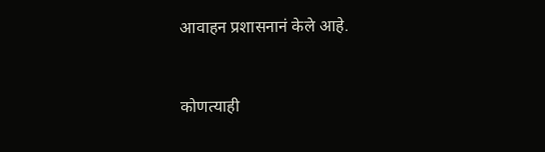आवाहन प्रशासनानं केले आहे.


कोणत्याही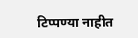टिप्पण्या नाहीत